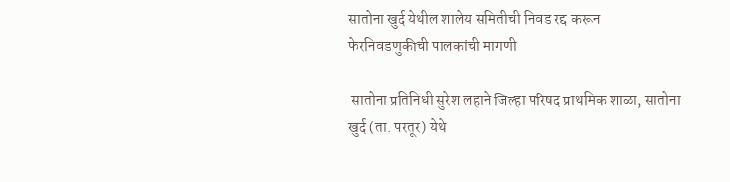सातोना खुर्द येथील शालेय समितीची निवड रद्द करून फेरनिवडणुकीची पालकांची मागणी

 सातोना प्रतिनिधी सुरेश लहाने जिल्हा परिषद प्राथमिक शाळा, सातोना खुर्द (ता. परतूर) येथे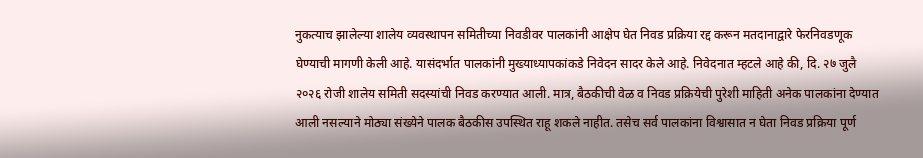नुकत्याच झालेल्या शालेय व्यवस्थापन समितीच्या निवडीवर पालकांनी आक्षेप घेत निवड प्रक्रिया रद्द करून मतदानाद्वारे फेरनिवडणूक घेण्याची मागणी केली आहे. यासंदर्भात पालकांनी मुख्याध्यापकांकडे निवेदन सादर केले आहे. निवेदनात म्हटले आहे की, दि. २७ जुलै २०२६ रोजी शालेय समिती सदस्यांची निवड करण्यात आली. मात्र, बैठकीची वेळ व निवड प्रक्रियेची पुरेशी माहिती अनेक पालकांना देण्यात आली नसल्याने मोठ्या संख्येने पालक बैठकीस उपस्थित राहू शकले नाहीत. तसेच सर्व पालकांना विश्वासात न घेता निवड प्रक्रिया पूर्ण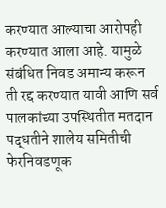करण्यात आल्याचा आरोपही करण्यात आला आहे. यामुळे संबंधित निवड अमान्य करून ती रद्द करण्यात यावी आणि सर्व पालकांच्या उपस्थितीत मतदान पद्धतीने शालेय समितीची फेरनिवडणूक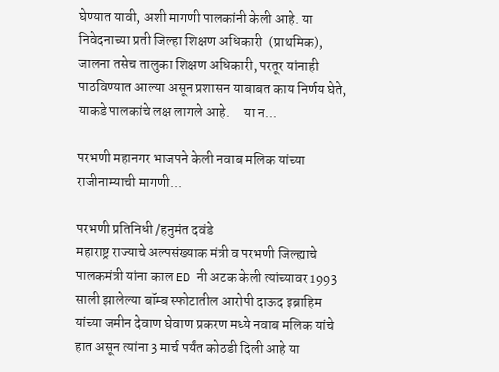घेण्यात यावी, अशी मागणी पालकांनी केली आहे. या निवेदनाच्या प्रती जिल्हा शिक्षण अधिकारी  (प्राथमिक), जालना तसेच तालुका शिक्षण अधिकारी, परतूर यांनाही पाठविण्यात आल्या असून प्रशासन याबाबत काय निर्णय घेते, याकडे पालकांचे लक्ष लागले आहे.     या न...

परभणी महानगर भाजपने केली नवाब मलिक यांच्या राजीनाम्याची मागणी...

परभणी प्रतिनिधी /हनुमंत दवंडे
महाराष्ट्र राज्याचे अल्पसंख्याक मंत्री व परभणी जिल्ह्याचे पालकमंत्री यांना काल ED नी अटक केली त्यांच्यावर 1993 साली झालेल्या बॉम्ब स्फोटातील आरोपी दाऊद इब्राहिम यांच्या जमीन देवाण घेवाण प्रकरण मध्ये नवाब मलिक यांचे हात असून त्यांना 3 मार्च पर्यंत कोठडी दिली आहे या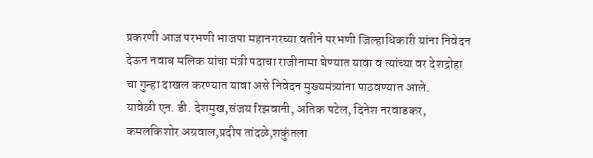प्रकरणी आज परभणी भाजपा महानगरच्या वतीने परभणी जिल्हाधिकारी यांना निवेदन देऊन नवाब मलिक यांचा मंत्री पदाचा राजीनामा घेण्यात यावा व त्यांच्या वर देशद्रोहा चा गुन्हा दाखल करण्यात यावा असे निवेदन मुख्यमंत्र्यांना पाठवण्यात आले.
यावेळी एन. डी. देशमुख,संजय रिझवानी, अतिक पटेल, दिनेश नरवाडकर, कमलकिशोर अग्रवाल,प्रदीप तांदळे,शकुंतला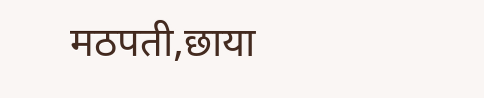मठपती,छाया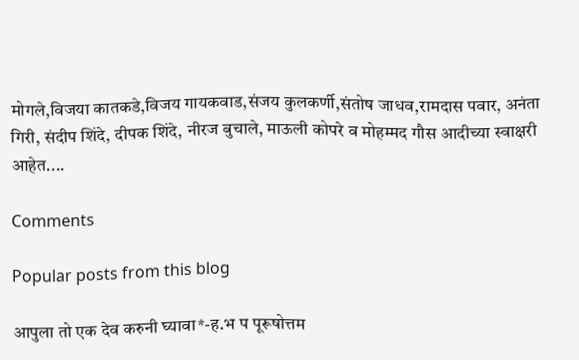मोगले,विजया कातकडे,विजय गायकवाड,संजय कुलकर्णी,संतोष जाधव,रामदास पवार, अनंता गिरी, संदीप शिंदे, दीपक शिंदे, नीरज बुचाले, माऊली कोपरे व मोहम्मद गौस आदीच्या स्वाक्षरी आहेत....

Comments

Popular posts from this blog

आपुला तो एक देव करुनी घ्यावा*-ह.भ प पूरूषोत्तम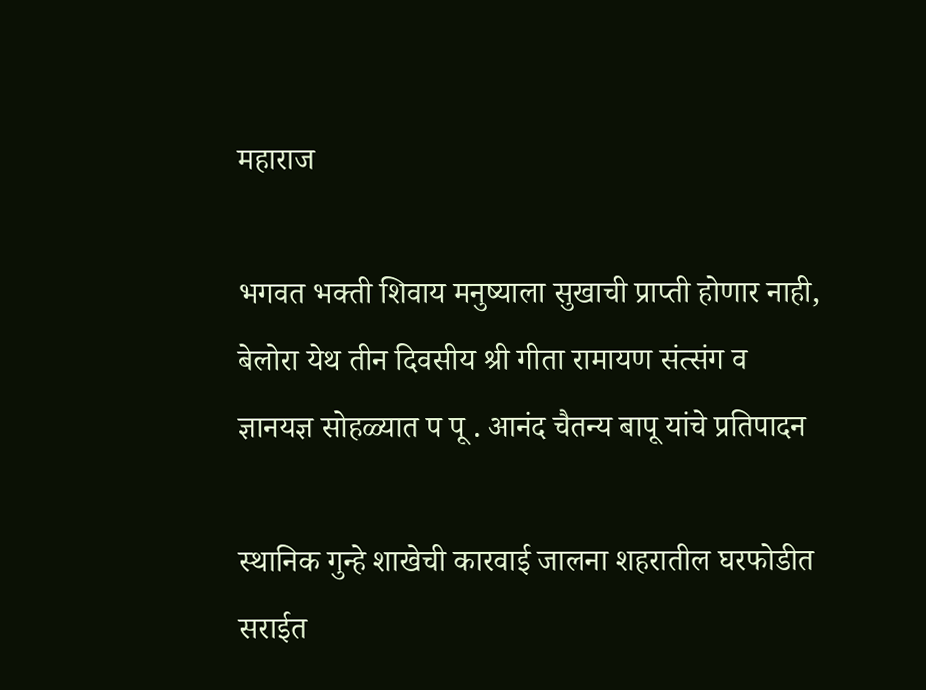महाराज

भगवत भक्ती शिवाय मनुष्याला सुखाची प्राप्ती होणार नाही, बेलोरा येथ तीन दिवसीय श्री गीता रामायण संत्संग व ज्ञानयज्ञ सोहळ्यात प पू . आनंद चैतन्य बापू यांचे प्रतिपादन

स्थानिक गुन्हे शाखेची कारवाई जालना शहरातील घरफोडीत सराईत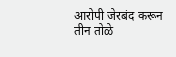आरोपी जेरबंद करून तीन तोळे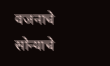वजनाचे सोन्याचे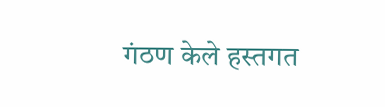गंठण केले हस्तगत